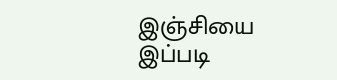இஞ்சியை இப்படி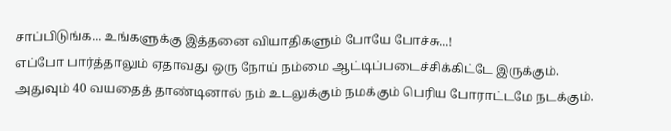சாப்பிடுங்க... உங்களுக்கு இத்தனை வியாதிகளும் போயே போச்சு...!
எப்போ பார்த்தாலும் ஏதாவது ஒரு நோய் நம்மை ஆட்டிப்படைச்சிக்கிட்டே இருக்கும். அதுவும் 40 வயதைத் தாண்டினால் நம் உடலுக்கும் நமக்கும் பெரிய போராட்டமே நடக்கும்.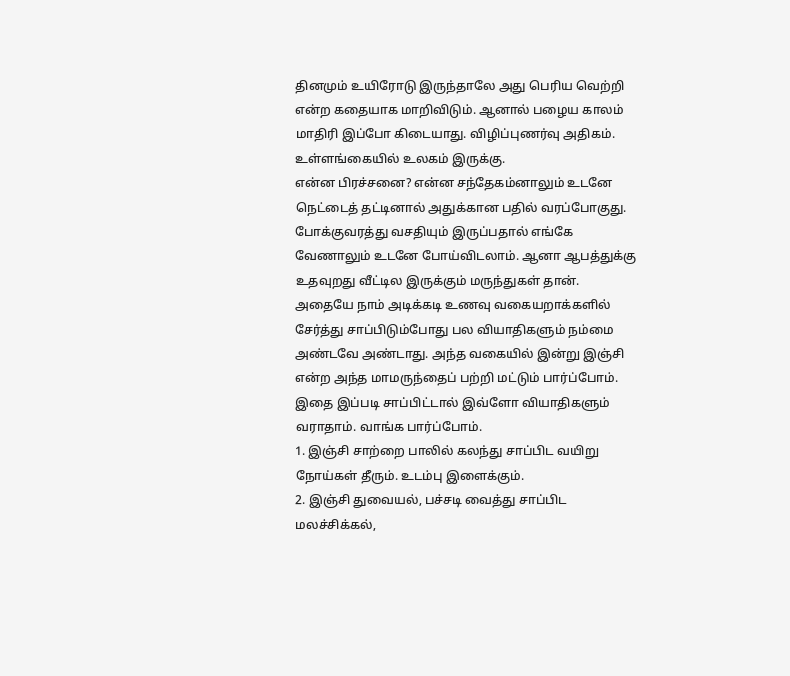தினமும் உயிரோடு இருந்தாலே அது பெரிய வெற்றி என்ற கதையாக மாறிவிடும். ஆனால் பழைய காலம் மாதிரி இப்போ கிடையாது. விழிப்புணர்வு அதிகம். உள்ளங்கையில் உலகம் இருக்கு.
என்ன பிரச்சனை? என்ன சந்தேகம்னாலும் உடனே நெட்டைத் தட்டினால் அதுக்கான பதில் வரப்போகுது. போக்குவரத்து வசதியும் இருப்பதால் எங்கே வேணாலும் உடனே போய்விடலாம். ஆனா ஆபத்துக்கு உதவுறது வீட்டில இருக்கும் மருந்துகள் தான்.
அதையே நாம் அடிக்கடி உணவு வகையறாக்களில் சேர்த்து சாப்பிடும்போது பல வியாதிகளும் நம்மை அண்டவே அண்டாது. அந்த வகையில் இன்று இஞ்சி என்ற அந்த மாமருந்தைப் பற்றி மட்டும் பார்ப்போம். இதை இப்படி சாப்பிட்டால் இவ்ளோ வியாதிகளும் வராதாம். வாங்க பார்ப்போம்.
1. இஞ்சி சாற்றை பாலில் கலந்து சாப்பிட வயிறு நோய்கள் தீரும். உடம்பு இளைக்கும்.
2. இஞ்சி துவையல், பச்சடி வைத்து சாப்பிட மலச்சிக்கல்,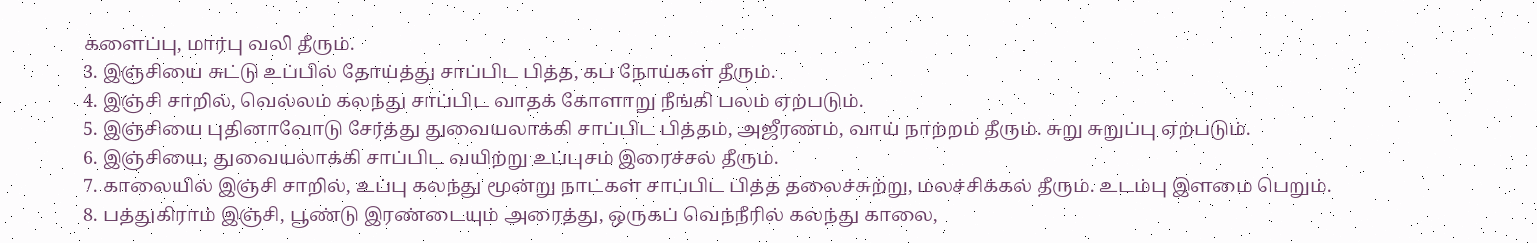களைப்பு, மார்பு வலி தீரும்.
3. இஞ்சியை சுட்டு உப்பில் தோய்த்து சாப்பிட பித்த, கப நோய்கள் தீரும்.
4. இஞ்சி சாறில், வெல்லம் கலந்து சாப்பிட வாதக் கோளாறு நீங்கி பலம் ஏற்படும்.
5. இஞ்சியை புதினாவோடு சேர்த்து துவையலாக்கி சாப்பிட பித்தம், அஜீரணம், வாய் நாற்றம் தீரும். சுறு சுறுப்பு ஏற்படும்.
6. இஞ்சியை, துவையலாக்கி சாப்பிட வயிற்று உப்புசம் இரைச்சல் தீரும்.
7. காலையில் இஞ்சி சாறில், உப்பு கலந்து மூன்று நாட்கள் சாப்பிட பித்த தலைச்சுற்று, மலச்சிக்கல் தீரும். உடம்பு இளமை பெறும்.
8. பத்துகிராம் இஞ்சி, பூண்டு இரண்டையும் அரைத்து, ஒருகப் வெந்நீரில் கலந்து காலை,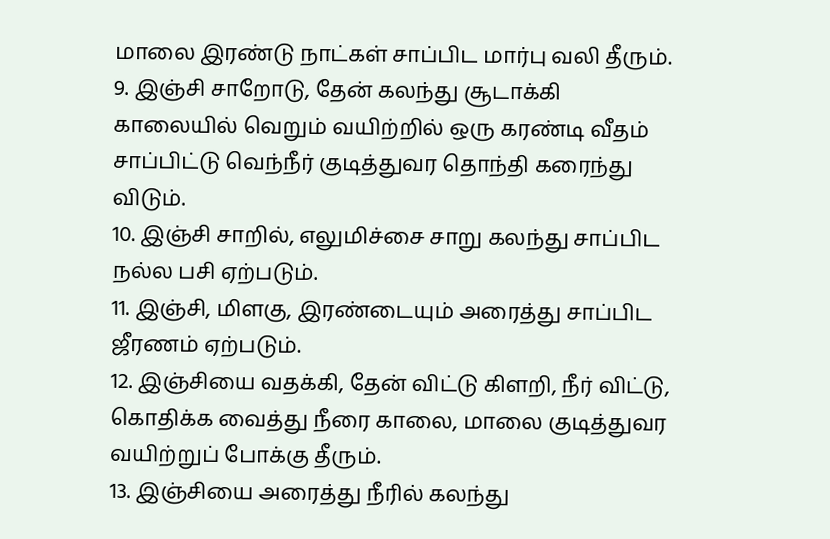மாலை இரண்டு நாட்கள் சாப்பிட மார்பு வலி தீரும்.
9. இஞ்சி சாறோடு, தேன் கலந்து சூடாக்கி காலையில் வெறும் வயிற்றில் ஒரு கரண்டி வீதம் சாப்பிட்டு வெந்நீர் குடித்துவர தொந்தி கரைந்து விடும்.
10. இஞ்சி சாறில், எலுமிச்சை சாறு கலந்து சாப்பிட நல்ல பசி ஏற்படும்.
11. இஞ்சி, மிளகு, இரண்டையும் அரைத்து சாப்பிட ஜீரணம் ஏற்படும்.
12. இஞ்சியை வதக்கி, தேன் விட்டு கிளறி, நீர் விட்டு, கொதிக்க வைத்து நீரை காலை, மாலை குடித்துவர வயிற்றுப் போக்கு தீரும்.
13. இஞ்சியை அரைத்து நீரில் கலந்து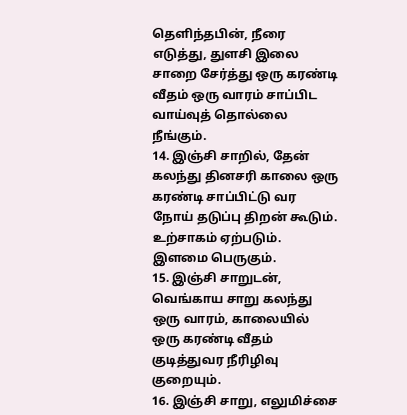தெளிந்தபின், நீரை எடுத்து, துளசி இலை சாறை சேர்த்து ஒரு கரண்டி வீதம் ஒரு வாரம் சாப்பிட வாய்வுத் தொல்லை நீங்கும்.
14. இஞ்சி சாறில், தேன் கலந்து தினசரி காலை ஒரு கரண்டி சாப்பிட்டு வர நோய் தடுப்பு திறன் கூடும். உற்சாகம் ஏற்படும். இளமை பெருகும்.
15. இஞ்சி சாறுடன், வெங்காய சாறு கலந்து ஒரு வாரம், காலையில் ஒரு கரண்டி வீதம் குடித்துவர நீரிழிவு குறையும்.
16. இஞ்சி சாறு, எலுமிச்சை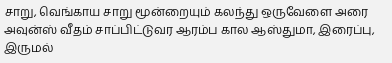சாறு, வெங்காய சாறு மூன்றையும் கலந்து ஒருவேளை அரை அவுன்ஸ் வீதம் சாப்பிட்டுவர ஆரம்ப கால ஆஸ்துமா, இரைப்பு, இருமல்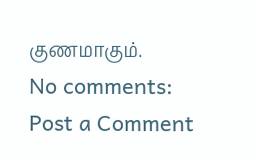குணமாகும்.
No comments:
Post a Comment